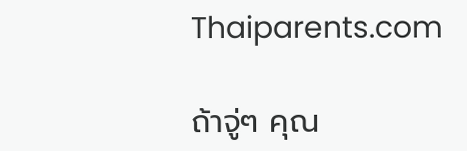Thaiparents.com

ถ้าจู่ๆ คุณ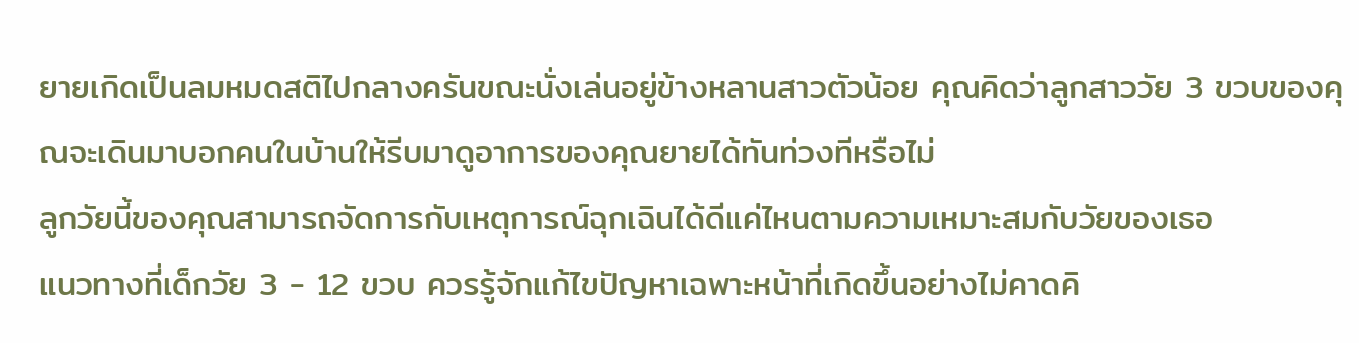ยายเกิดเป็นลมหมดสติไปกลางครันขณะนั่งเล่นอยู่ข้างหลานสาวตัวน้อย คุณคิดว่าลูกสาววัย 3 ขวบของคุณจะเดินมาบอกคนในบ้านให้รีบมาดูอาการของคุณยายได้ทันท่วงทีหรือไม่
ลูกวัยนี้ของคุณสามารถจัดการกับเหตุการณ์ฉุกเฉินได้ดีแค่ไหนตามความเหมาะสมกับวัยของเธอ
แนวทางที่เด็กวัย 3 - 12 ขวบ ควรรู้จักแก้ไขปัญหาเฉพาะหน้าที่เกิดขึ้นอย่างไม่คาดคิ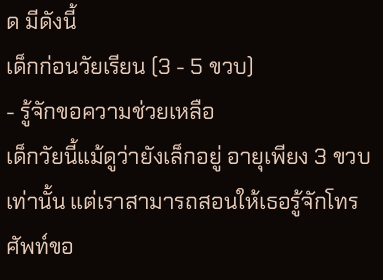ด มีดังนี้
เด็กก่อนวัยเรียน (3 - 5 ขวบ)
- รู้จักขอความช่วยเหลือ
เด็กวัยนี้แม้ดูว่ายังเล็กอยู่ อายุเพียง 3 ขวบเท่านั้น แต่เราสามารถสอนให้เธอรู้จักโทรศัพท์ขอ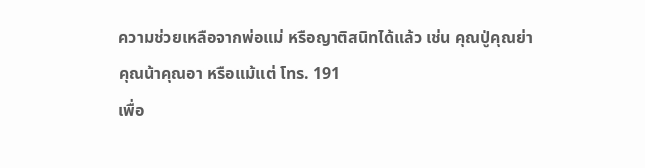ความช่วยเหลือจากพ่อแม่ หรือญาติสนิทได้แล้ว เช่น คุณปู่คุณย่า คุณน้าคุณอา หรือแม้แต่ โทร. 191
เพื่อ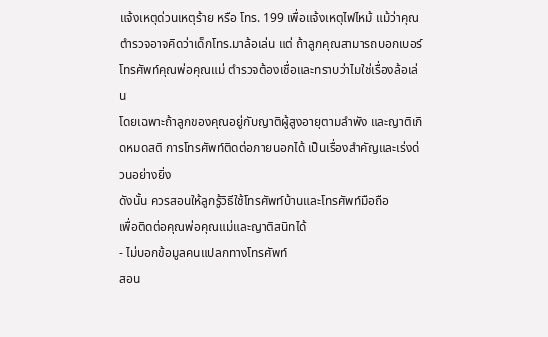แจ้งเหตุด่วนเหตุร้าย หรือ โทร. 199 เพื่อแจ้งเหตุไฟไหม้ แม้ว่าคุณตำรวจอาจคิดว่าเด็กโทร.มาล้อเล่น แต่ ถ้าลูกคุณสามารถบอกเบอร์โทรศัพท์คุณพ่อคุณแม่ ตำรวจต้องเชื่อและทราบว่าไมใช่เรื่องล้อเล่น
โดยเฉพาะถ้าลูกของคุณอยู่กับญาติผู้สูงอายุตามลำพัง และญาติเกิดหมดสติ การโทรศัพท์ติดต่อภายนอกได้ เป็นเรื่องสำคัญและเร่งด่วนอย่างยิ่ง
ดังนั้น ควรสอนให้ลูกรู้วิธีใช้โทรศัพท์บ้านและโทรศัพท์มือถือ
เพื่อติดต่อคุณพ่อคุณแม่และญาติสนิทได้
- ไม่บอกข้อมูลคนแปลกทางโทรศัพท์
สอน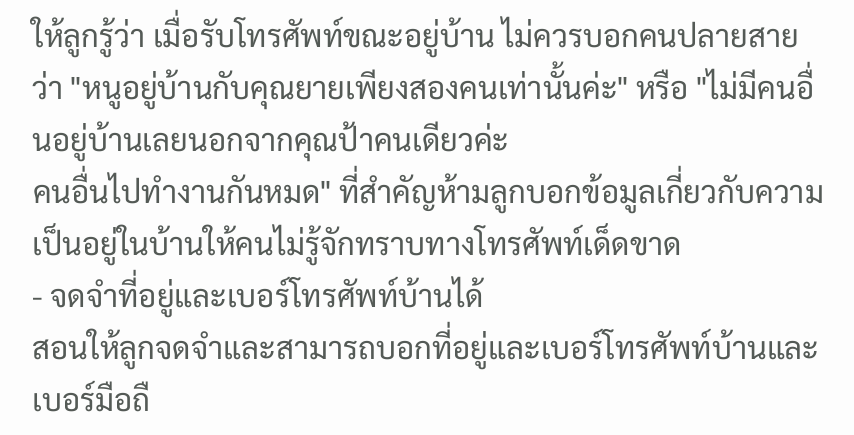ให้ลูกรู้ว่า เมื่อรับโทรศัพท์ขณะอยู่บ้าน ไม่ควรบอกคนปลายสายว่า "หนูอยู่บ้านกับคุณยายเพียงสองคนเท่านั้นค่ะ" หรือ "ไม่มีคนอื่นอยู่บ้านเลยนอกจากคุณป้าคนเดียวค่ะ
คนอื่นไปทำงานกันหมด" ที่สำคัญห้ามลูกบอกข้อมูลเกี่ยวกับความเป็นอยู่ในบ้านให้คนไม่รู้จักทราบทางโทรศัพท์เด็ดขาด
- จดจำที่อยู่และเบอร์โทรศัพท์บ้านได้
สอนให้ลูกจดจำและสามารถบอกที่อยู่และเบอร์โทรศัพท์บ้านและเบอร์มือถื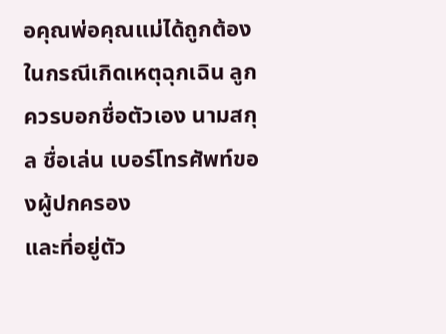อคุณพ่อคุณแม่ได้ถูกต้อง ในกรณีเกิดเหตุฉุกเฉิน ลูกควรบอกชื่อตัวเอง นามสกุล ชื่อเล่น เบอร์โทรศัพท์ของผู้ปกครอง
และที่อยู่ตัว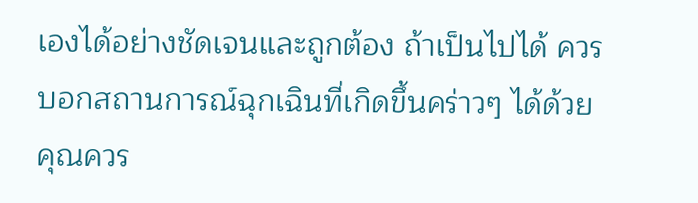เองได้อย่างชัดเจนและถูกต้อง ถ้าเป็นไปได้ ควรบอกสถานการณ์ฉุกเฉินที่เกิดขึ้นคร่าวๆ ได้ด้วย คุณควร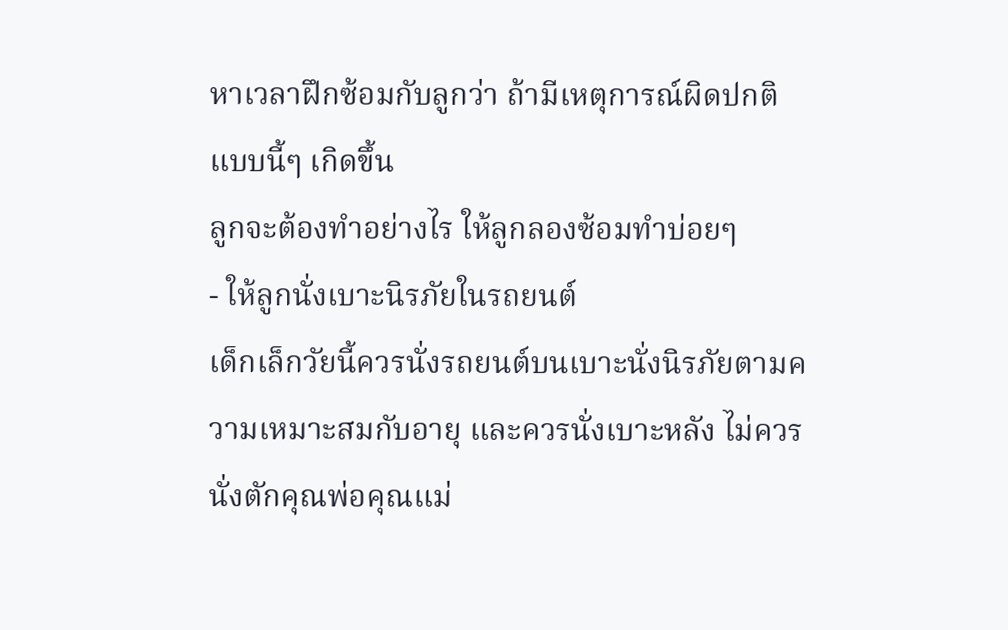หาเวลาฝึกซ้อมกับลูกว่า ถ้ามีเหตุการณ์ผิดปกติแบบนี้ๆ เกิดขึ้น
ลูกจะต้องทำอย่างไร ให้ลูกลองซ้อมทำบ่อยๆ
- ให้ลูกนั่งเบาะนิรภัยในรถยนต์
เด็กเล็กวัยนี้ควรนั่งรถยนต์บนเบาะนั่งนิรภัยตามความเหมาะสมกับอายุ และควรนั่งเบาะหลัง ไม่ควรนั่งตักคุณพ่อคุณแม่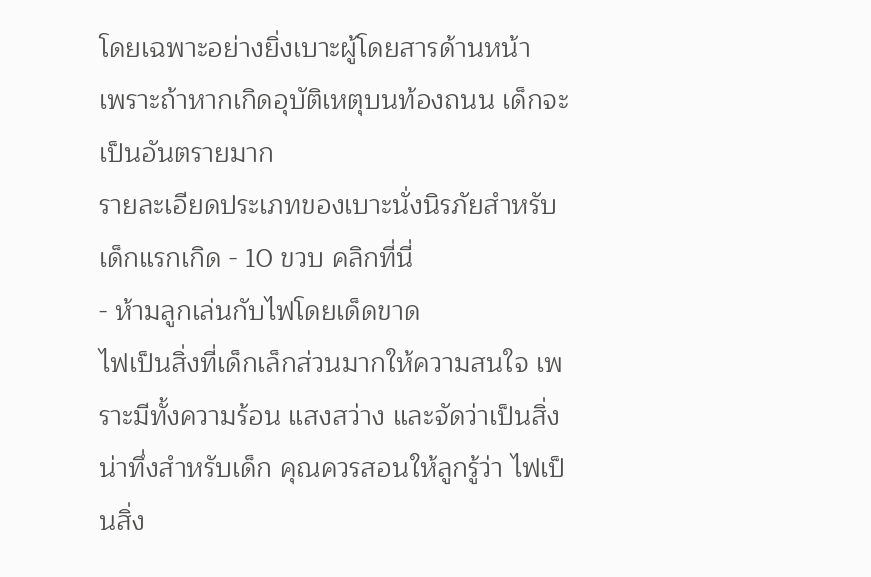โดยเฉพาะอย่างยิ่งเบาะผู้โดยสารด้านหน้า
เพราะถ้าหากเกิดอุบัติเหตุบนท้องถนน เด็กจะเป็นอันตรายมาก
รายละเอียดประเภทของเบาะนั่งนิรภัยสำหรับเด็กแรกเกิด - 10 ขวบ คลิกที่นี่
- ห้ามลูกเล่นกับไฟโดยเด็ดขาด
ไฟเป็นสิ่งที่เด็กเล็กส่วนมากให้ความสนใจ เพราะมีทั้งความร้อน แสงสว่าง และจัดว่าเป็นสิ่งน่าทึ่งสำหรับเด็ก คุณควรสอนให้ลูกรู้ว่า ไฟเป็นสิ่ง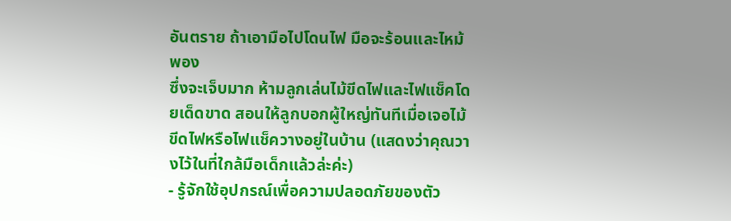อันตราย ถ้าเอามือไปโดนไฟ มือจะร้อนและไหม้พอง
ซึ่งจะเจ็บมาก ห้ามลูกเล่นไม้ขีดไฟและไฟแช็คโดยเด็ดขาด สอนให้ลูกบอกผู้ใหญ่ทันทีเมื่อเจอไม้ขีดไฟหรือไฟแช็ควางอยู่ในบ้าน (แสดงว่าคุณวางไว้ในที่ใกล้มือเด็กแล้วล่ะค่ะ)
- รู้จักใช้อุปกรณ์เพื่อความปลอดภัยของตัว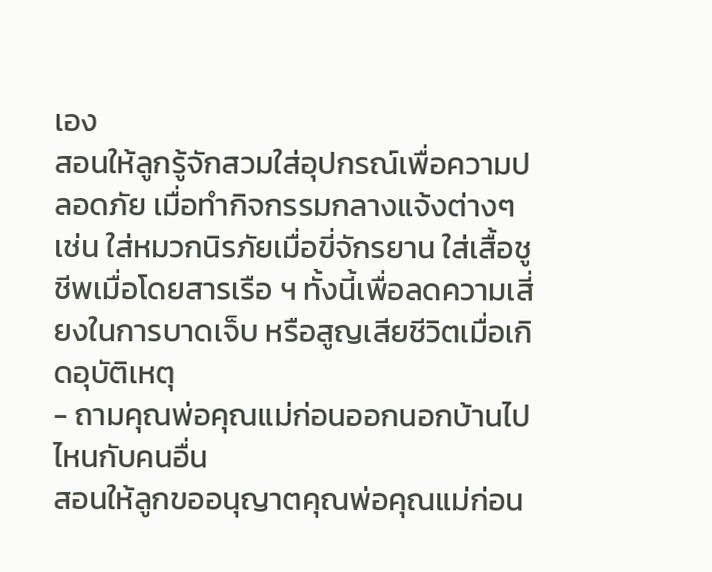เอง
สอนให้ลูกรู้จักสวมใส่อุปกรณ์เพื่อความปลอดภัย เมื่อทำกิจกรรมกลางแจ้งต่างๆ เช่น ใส่หมวกนิรภัยเมื่อขี่จักรยาน ใส่เสื้อชูชีพเมื่อโดยสารเรือ ฯ ทั้งนี้เพื่อลดความเสี่ยงในการบาดเจ็บ หรือสูญเสียชีวิตเมื่อเกิดอุบัติเหตุ
- ถามคุณพ่อคุณแม่ก่อนออกนอกบ้านไปไหนกับคนอื่น
สอนให้ลูกขออนุญาตคุณพ่อคุณแม่ก่อน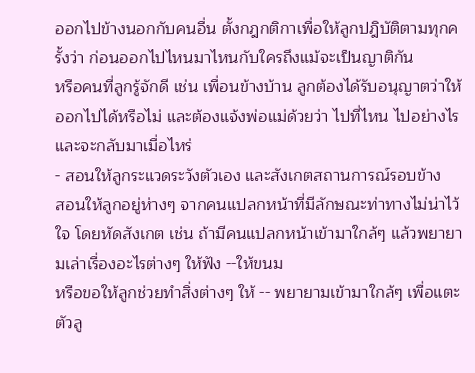ออกไปข้างนอกกับคนอื่น ตั้งกฎกติกาเพื่อให้ลูกปฎิบัติตามทุกครั้งว่า ก่อนออกไปไหนมาไหนกับใครถึงแม้จะเป็นญาติกัน
หรือคนที่ลูกรู้จักดี เช่น เพื่อนข้างบ้าน ลูกต้องได้รับอนุญาตว่าให้ออกไปได้หรือไม่ และต้องแจ้งพ่อแม่ด้วยว่า ไปที่ไหน ไปอย่างไร และจะกลับมาเมื่อไหร่
- สอนให้ลูกระแวดระวังตัวเอง และสังเกตสถานการณ์รอบข้าง
สอนให้ลูกอยู่ห่างๆ จากคนแปลกหน้าที่มีลักษณะท่าทางไม่น่าไว้ใจ โดยหัดสังเกต เช่น ถ้ามีคนแปลกหน้าเข้ามาใกล้ๆ แล้วพยายามเล่าเรื่องอะไรต่างๆ ให้ฟัง --ให้ขนม
หรือขอให้ลูกช่วยทำสิ่งต่างๆ ให้ -- พยายามเข้ามาใกล้ๆ เพื่อแตะตัวลู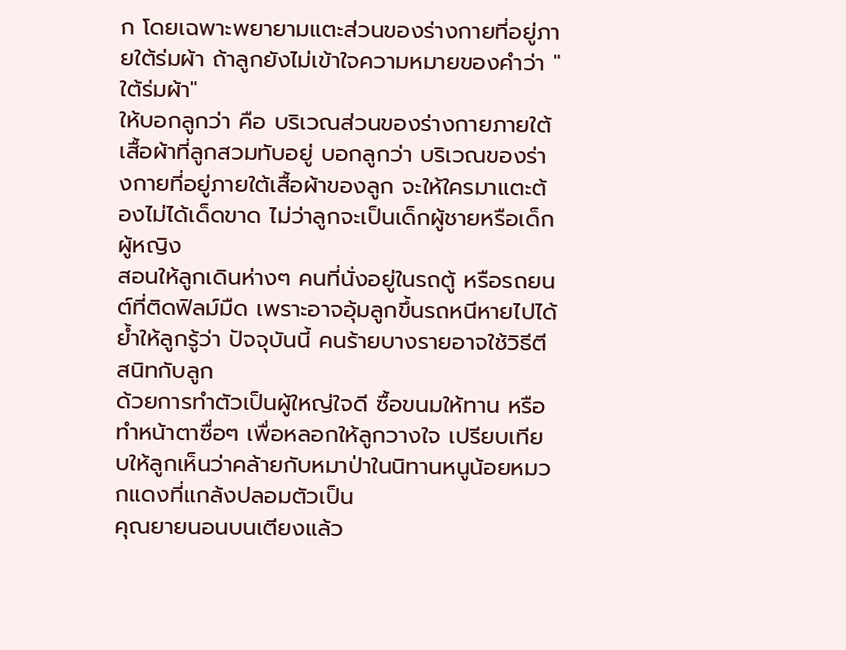ก โดยเฉพาะพยายามแตะส่วนของร่างกายที่อยู่ภายใต้ร่มผ้า ถ้าลูกยังไม่เข้าใจความหมายของคำว่า "ใต้ร่มผ้า"
ให้บอกลูกว่า คือ บริเวณส่วนของร่างกายภายใต้เสื้อผ้าที่ลูกสวมทับอยู่ บอกลูกว่า บริเวณของร่างกายที่อยู่ภายใต้เสื้อผ้าของลูก จะให้ใครมาแตะต้องไม่ได้เด็ดขาด ไม่ว่าลูกจะเป็นเด็กผู้ชายหรือเด็กผู้หญิง
สอนให้ลูกเดินห่างๆ คนที่นั่งอยู่ในรถตู้ หรือรถยนต์ที่ติดฟิลม์มืด เพราะอาจอุ้มลูกขึ้นรถหนีหายไปได้ ย้ำให้ลูกรู้ว่า ปัจจุบันนี้ คนร้ายบางรายอาจใช้วิธีตีสนิทกับลูก
ด้วยการทำตัวเป็นผู้ใหญ่ใจดี ซื้อขนมให้ทาน หรือทำหน้าตาซื่อๆ เพื่อหลอกให้ลูกวางใจ เปรียบเทียบให้ลูกเห็นว่าคล้ายกับหมาป่าในนิทานหนูน้อยหมวกแดงที่แกล้งปลอมตัวเป็น
คุณยายนอนบนเตียงแล้ว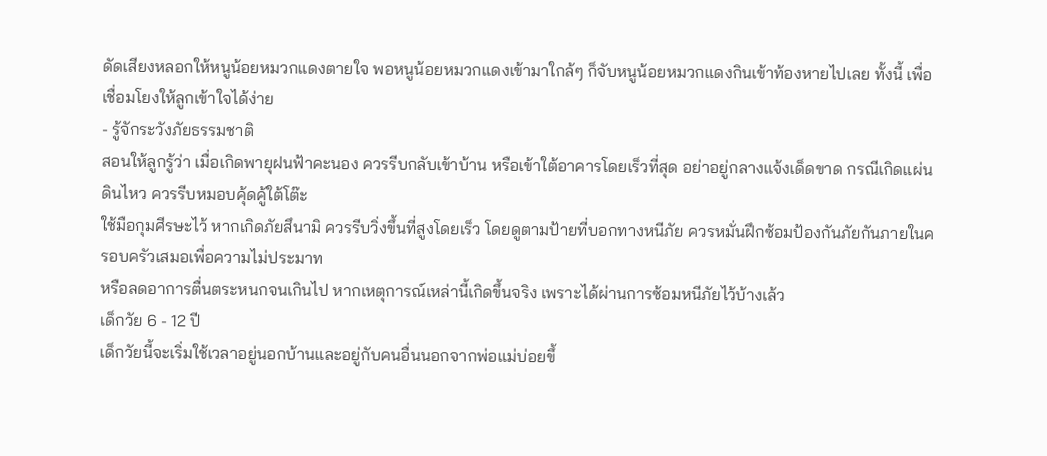ดัดเสียงหลอกให้หนูน้อยหมวกแดงตายใจ พอหนูน้อยหมวกแดงเข้ามาใกล้ๆ ก็จับหนูน้อยหมวกแดงกินเข้าท้องหายไปเลย ทั้งนี้ เพื่อเชื่อมโยงให้ลูกเข้าใจได้ง่าย
- รู้จักระวังภัยธรรมชาติ
สอนให้ลูกรู้ว่า เมื่อเกิดพายุฝนฟ้าคะนอง ควรรีบกลับเข้าบ้าน หรือเข้าใต้อาคารโดยเร็วที่สุด อย่าอยู่กลางแจ้งเด็ดขาด กรณีเกิดแผ่นดินไหว ควรรีบหมอบคุ้ดคู้ใต้โต๊ะ
ใช้มือกุมศีรษะไว้ หากเกิดภัยสึนามิ ควรรีบวิ่งขึ้นที่สูงโดยเร็ว โดยดูตามป้ายที่บอกทางหนีภัย ควรหมั่นฝึกซ้อมป้องกันภัยกันภายในครอบครัวเสมอเพื่อความไม่ประมาท
หรือลดอาการตื่นตระหนกจนเกินไป หากเหตุการณ์เหล่านี้เกิดขึ้นจริง เพราะได้ผ่านการซ้อมหนีภัยไว้บ้างเล้ว
เด็กวัย 6 - 12 ปี
เด็กวัยนี้จะเริ่มใช้เวลาอยู่นอกบ้านและอยู่กับคนอื่นนอกจากพ่อแม่บ่อยขึ้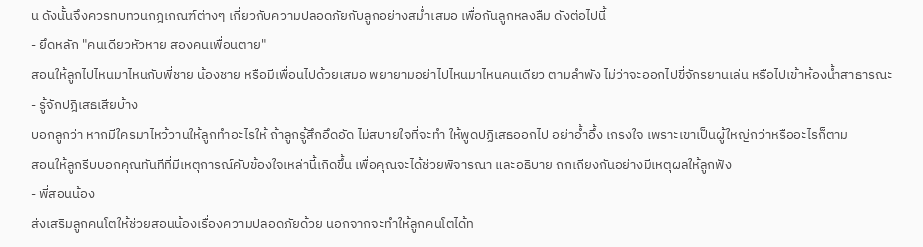น ดังนั้นจึงควรทบทวนกฎเกณฑ์ต่างๆ เกี่ยวกับความปลอดภัยกับลูกอย่างสม่ำเสมอ เพื่อกันลูกหลงลืม ดังต่อไปนี้
- ยึดหลัก "คนเดียวหัวหาย สองคนเพื่อนตาย"
สอนให้ลูกไปไหนมาไหนกับพี่ชาย น้องชาย หรือมีเพื่อนไปด้วยเสมอ พยายามอย่าไปไหนมาไหนคนเดียว ตามลำพัง ไม่ว่าจะออกไปขี่จักรยานเล่น หรือไปเข้าห้องน้ำสาธารณะ
- รู้จักปฎิเสธเสียบ้าง
บอกลูกว่า หากมีใครมาไหว้วานให้ลูกทำอะไรให้ ถ้าลูกรู้สึกอึดอัด ไม่สบายใจที่จะทำ ให้พูดปฏิเสธออกไป อย่าอ้ำอึ้ง เกรงใจ เพราะเขาเป็นผู้ใหญ่กว่าหรืออะไรก็ตาม
สอนให้ลูกรีบบอกคุณทันทีที่มีเหตุการณ์คับข้องใจเหล่านี้เกิดขึ้น เพื่อคุณจะได้ช่วยพิจารณา และอธิบาย ถกเถียงกันอย่างมีเหตุผลให้ลูกฟัง
- พี่สอนน้อง
ส่งเสริมลูกคนโตให้ช่วยสอนน้องเรื่องความปลอดภัยด้วย นอกจากจะทำให้ลูกคนโตได้ท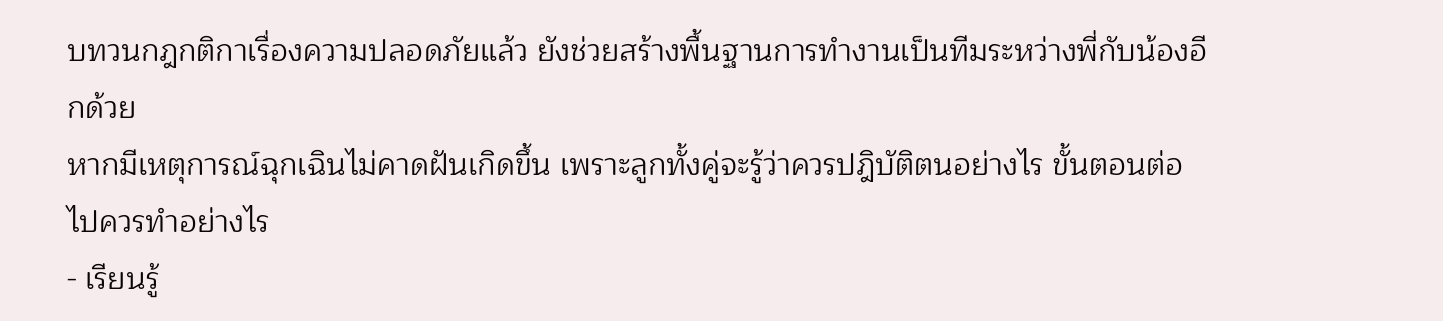บทวนกฎกติกาเรื่องความปลอดภัยแล้ว ยังช่วยสร้างพื้นฐานการทำงานเป็นทีมระหว่างพี่กับน้องอีกด้วย
หากมีเหตุการณ์ฉุกเฉินไม่คาดฝันเกิดขึ้น เพราะลูกทั้งคู่จะรู้ว่าควรปฎิบัติตนอย่างไร ขั้นตอนต่อไปควรทำอย่างไร
- เรียนรู้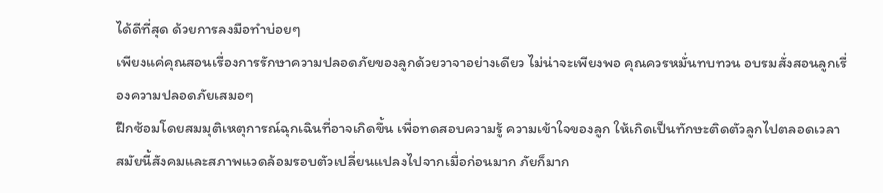ได้ดีที่สุด ด้วยการลงมือทำบ่อยๆ
เพียงแค่คุณสอนเรื่องการรักษาความปลอดภัยของลูกด้วยวาจาอย่างเดียว ไม่น่าจะเพียงพอ คุณควรหมั่นทบทวน อบรมสั่งสอนลูกเรื่องความปลอดภัยเสมอๆ
ฝึกซ้อมโดยสมมุติเหตุการณ์ฉุกเฉินที่อาจเกิดขึ้น เพื่อทดสอบความรู้ ความเข้าใจของลูก ให้เกิดเป็นทักษะติดตัวลูกไปตลอดเวลา
สมัยนี้สังคมและสภาพแวดล้อมรอบตัวเปลี่ยนแปลงไปจากเมื่อก่อนมาก ภัยก็มาก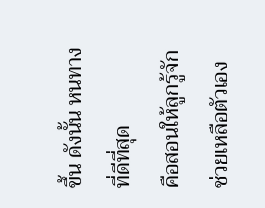ขึ้น ดังนั้น หนทางที่ดีที่สุด
คือสอนให้ลูกรู้จักช่วยเหลือตัวเอง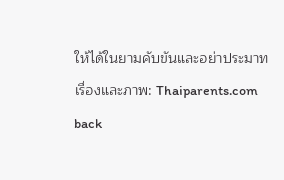ให้ได้ในยามคับขันและอย่าประมาท
เรื่องและภาพ: Thaiparents.com
back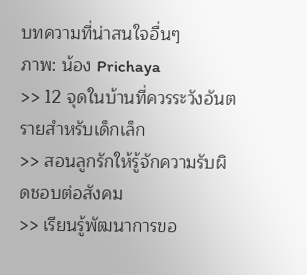บทความที่น่าสนใจอื่นๆ
ภาพ: น้อง Prichaya
>> 12 จุดในบ้านที่ควรระวังอันตรายสำหรับเด็กเล็ก
>> สอนลูกรักให้รู้จักความรับผิดชอบต่อสังคม
>> เรียนรู้พัฒนาการขอ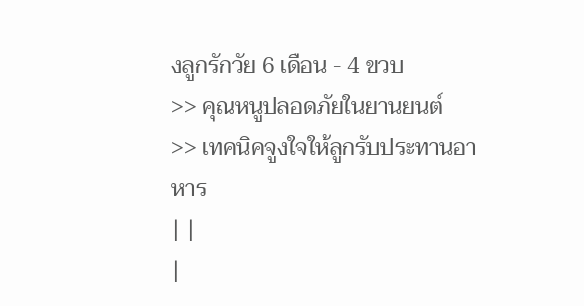งลูกรักวัย 6 เดือน - 4 ขวบ
>> คุณหนูปลอดภัยในยานยนต์
>> เทคนิคจูงใจให้ลูกรับประทานอาหาร
| |
|